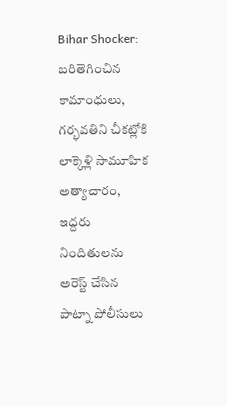Bihar Shocker: బరితెగించిన కామాంధులు, గర్భవతిని చీకట్లోకి లాక్కెళ్లి సామూహిక అత్యాచారం, ఇద్దరు నిందితులను అరెస్ట్ చేసిన పాట్నా పోలీసులు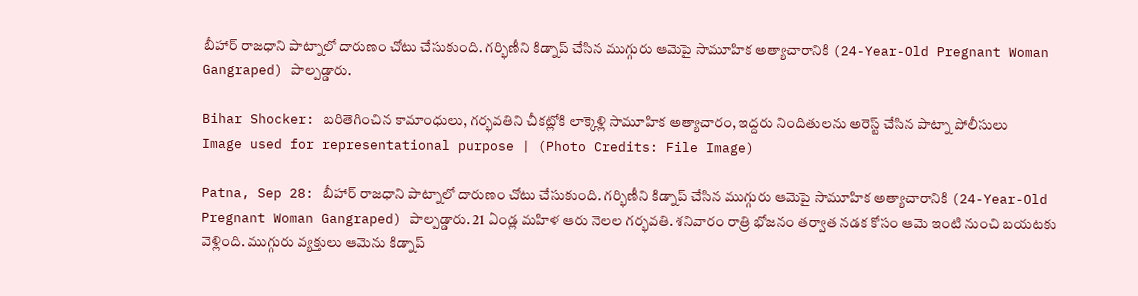బీహార్ రాజధాని పాట్నాలో దారుణం చోటు చేసుకుంది. గర్భిణీని కిడ్నాప్‌ చేసిన ముగ్గురు ఆమెపై సామూహిక అత్యాచారానికి (24-Year-Old Pregnant Woman Gangraped) పాల్పడ్డారు.

Bihar Shocker: బరితెగించిన కామాంధులు, గర్భవతిని చీకట్లోకి లాక్కెళ్లి సామూహిక అత్యాచారం, ఇద్దరు నిందితులను అరెస్ట్ చేసిన పాట్నా పోలీసులు
Image used for representational purpose | (Photo Credits: File Image)

Patna, Sep 28: బీహార్ రాజధాని పాట్నాలో దారుణం చోటు చేసుకుంది. గర్భిణీని కిడ్నాప్‌ చేసిన ముగ్గురు ఆమెపై సామూహిక అత్యాచారానికి (24-Year-Old Pregnant Woman Gangraped) పాల్పడ్డారు. 21 ఏండ్ల మహిళ ఆరు నెలల గర్భవతి. శనివారం రాత్రి భోజనం తర్వాత నడక కోసం ఆమె ఇంటి నుంచి బయటకు వెళ్లింది. ముగ్గురు వ్యక్తులు ఆమెను కిడ్నాప్‌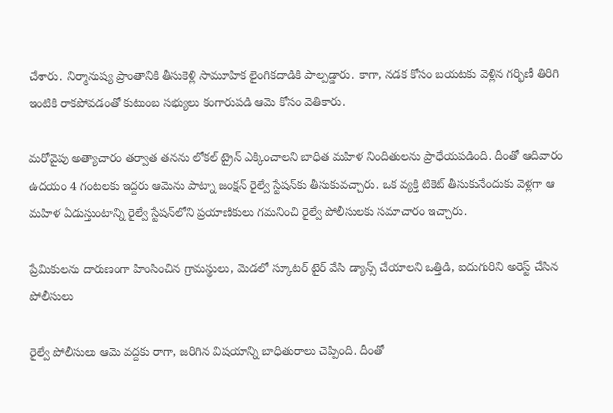చేశారు. నిర్మానుష్య ప్రాంతానికి తీసుకెళ్లి సామూహిక లైంగికదాడికి పాల్పడ్డారు. కాగా, నడక కోసం బయటకు వెళ్లిన గర్భిణీ తిరిగి ఇంటికి రాకపోవడంతో కుటుంబ సభ్యులు కంగారుపడి ఆమె కోసం వెతికారు.

మరోవైపు అత్యాచారం తర్వాత తనను లోకల్‌ ట్రైన్‌ ఎక్కించాలని బాధిత మహిళ నిందితులను ప్రాధేయపడింది. దీంతో ఆదివారం ఉదయం 4 గంటలకు ఇద్దరు ఆమెను పాట్నా జంక్షన్‌ రైల్వే స్టేషన్‌కు తీసుకువచ్చారు. ఒక వ్యక్తి టికెట్‌ తీసుకునేందుకు వెళ్లగా ఆ మహిళ ఏడుస్తుంటాన్ని రైల్వే స్టేషన్‌లోని ప్రయాణికులు గమనించి రైల్వే పోలీసులకు సమాచారం ఇచ్చారు.

ప్రేమికులను దారుణంగా హింసించిన గ్రామస్థులు, మెడలో స్కూటర్‌ టైర్‌ వేసి డ్యాన్స్‌ చేయాలని ఒత్తిడి, ఐదుగురిని అరెస్ట్‌ చేసిన పోలీసులు

రైల్వే పోలీసులు ఆమె వద్దకు రాగా, జరిగిన విషయాన్ని బాధితురాలు చెప్పింది. దీంతో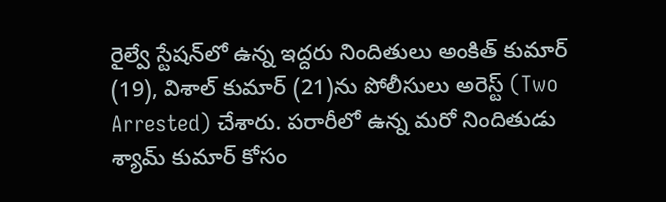రైల్వే స్టేషన్‌లో ఉన్న ఇద్దరు నిందితులు అంకిత్ కుమార్ (19), విశాల్ కుమార్ (21)ను పోలీసులు అరెస్ట్‌ (Two Arrested) చేశారు. పరారీలో ఉన్న మరో నిందితుడు శ్యామ్ కుమార్ కోసం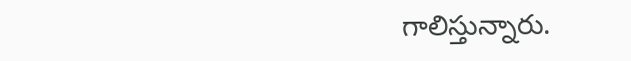గాలిస్తున్నారు.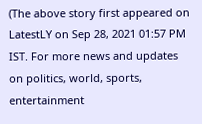(The above story first appeared on LatestLY on Sep 28, 2021 01:57 PM IST. For more news and updates on politics, world, sports, entertainment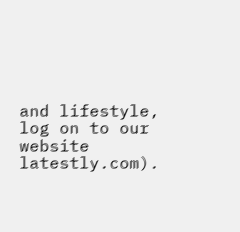and lifestyle, log on to our website latestly.com).